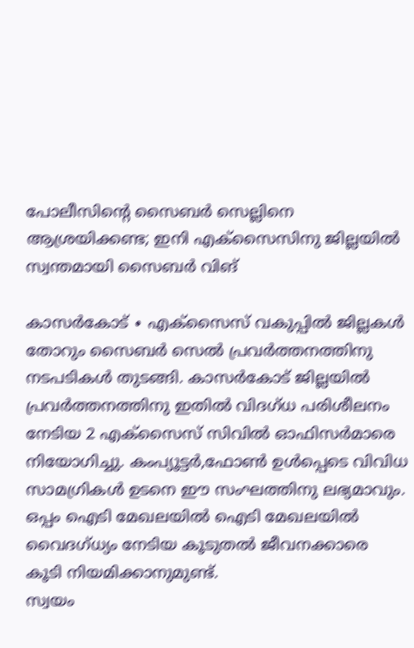പോലീസിന്റെ സൈബർ സെല്ലിനെ ആശ്രയിക്കണ്ട; ഇനി എക്സൈസിനു ജില്ലയിൽ സ്വന്തമായി സൈബർ വിങ്

കാസർകോട് ∙ എക്സൈസ് വകുപ്പിൽ ജില്ലകൾ തോറും സൈബർ സെൽ പ്രവർത്തനത്തിനു നടപടികൾ തുടങ്ങി. കാസർകോട് ജില്ലയിൽ പ്രവർത്തനത്തിനു ഇതിൽ വിദഗ്ധ പരിശീലനം നേടിയ 2 എക്സൈസ് സിവിൽ ഓഫിസർമാരെ നിയോഗിച്ചു. കംപ്യൂട്ടർ,ഫോൺ ഉൾപ്പെടെ വിവിധ സാമഗ്രികൾ ഉടനെ ഈ സംഘത്തിനു ലഭ്യമാവും. ഒപ്പം ഐടി മേഖലയിൽ ഐടി മേഖലയിൽ വൈദഗ്ധ്യം നേടിയ കൂടുതൽ ജീവനക്കാരെ കൂടി നിയമിക്കാനുമുണ്ട്.
സ്വയം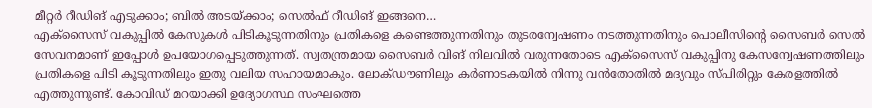മീറ്റർ റീഡിങ് എടുക്കാം; ബിൽ അടയ്ക്കാം; സെൽഫ് റീഡിങ് ഇങ്ങനെ…
എക്സൈസ് വകുപ്പിൽ കേസുകൾ പിടികൂടുന്നതിനും പ്രതികളെ കണ്ടെത്തുന്നതിനും തുടരന്വേഷണം നടത്തുന്നതിനും പൊലീസിന്റെ സൈബർ സെൽ സേവനമാണ് ഇപ്പോൾ ഉപയോഗപ്പെടുത്തുന്നത്. സ്വതന്ത്രമായ സൈബർ വിങ് നിലവിൽ വരുന്നതോടെ എക്സൈസ് വകുപ്പിനു കേസന്വേഷണത്തിലും പ്രതികളെ പിടി കൂടുന്നതിലും ഇതു വലിയ സഹായമാകും. ലോക്ഡൗണിലും കർണാടകയിൽ നിന്നു വൻതോതിൽ മദ്യവും സ്പിരിറ്റും കേരളത്തിൽ എത്തുന്നുണ്ട്. കോവിഡ് മറയാക്കി ഉദ്യോഗസ്ഥ സംഘത്തെ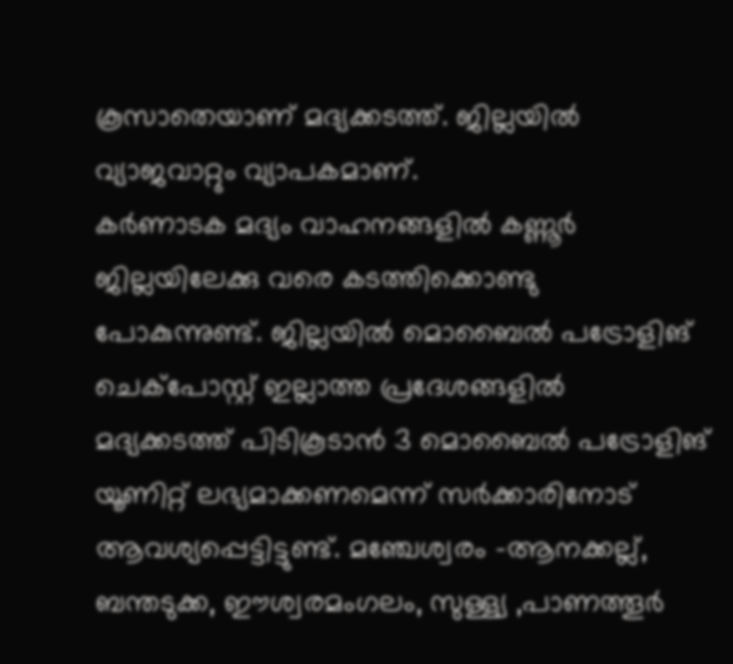കൂസാതെയാണ് മദ്യക്കടത്ത്. ജില്ലയിൽ വ്യാജവാറ്റും വ്യാപകമാണ്.
കർണാടക മദ്യം വാഹനങ്ങളിൽ കണ്ണൂർ ജില്ലയിലേക്കു വരെ കടത്തിക്കൊണ്ടു പോകുന്നുണ്ട്. ജില്ലയിൽ മൊബൈൽ പട്രോളിങ് ചെക്പോസ്റ്റ് ഇല്ലാത്ത പ്രദേശങ്ങളിൽ മദ്യക്കടത്ത് പിടികൂടാൻ 3 മൊബൈൽ പട്രോളിങ് യൂണിറ്റ് ലഭ്യമാക്കണമെന്ന് സർക്കാരിനോട് ആവശ്യപ്പെട്ടിട്ടുണ്ട്. മഞ്ചേശ്വരം -ആനക്കല്ല്, ബന്തടുക്ക, ഈശ്വരമംഗലം, സുള്ള്യ ,പാണത്തൂർ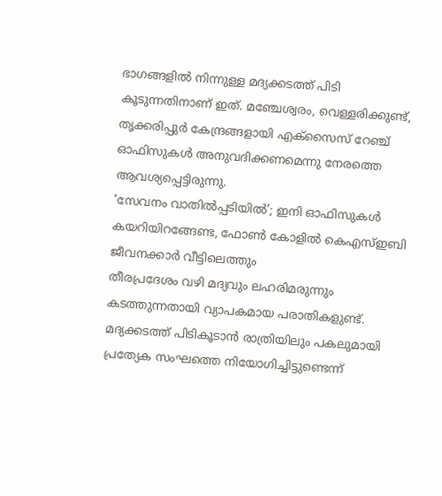ഭാഗങ്ങളിൽ നിന്നുള്ള മദ്യക്കടത്ത് പിടി കൂടുന്നതിനാണ് ഇത്. മഞ്ചേശ്വരം, വെള്ളരിക്കുണ്ട്, തൃക്കരിപ്പുർ കേന്ദ്രങ്ങളായി എക്സൈസ് റേഞ്ച് ഓഫിസുകൾ അനുവദിക്കണമെന്നു നേരത്തെ ആവശ്യപ്പെട്ടിരുന്നു.
‘സേവനം വാതിൽപ്പടിയിൽ’; ഇനി ഓഫിസുകൾ കയറിയിറങ്ങേണ്ട, ഫോൺ കോളിൽ കെഎസ്ഇബി ജീവനക്കാർ വീട്ടിലെത്തും
തീരപ്രദേശം വഴി മദ്യവും ലഹരിമരുന്നും കടത്തുന്നതായി വ്യാപകമായ പരാതികളുണ്ട്. മദ്യക്കടത്ത് പിടികൂടാൻ രാത്രിയിലും പകലുമായി പ്രത്യേക സംഘത്തെ നിയോഗിച്ചിട്ടുണ്ടെന്ന്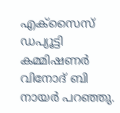എക്സൈസ് ഡപ്യൂട്ടി കമ്മിഷണർ വിനോദ് ബി നായർ പറഞ്ഞു.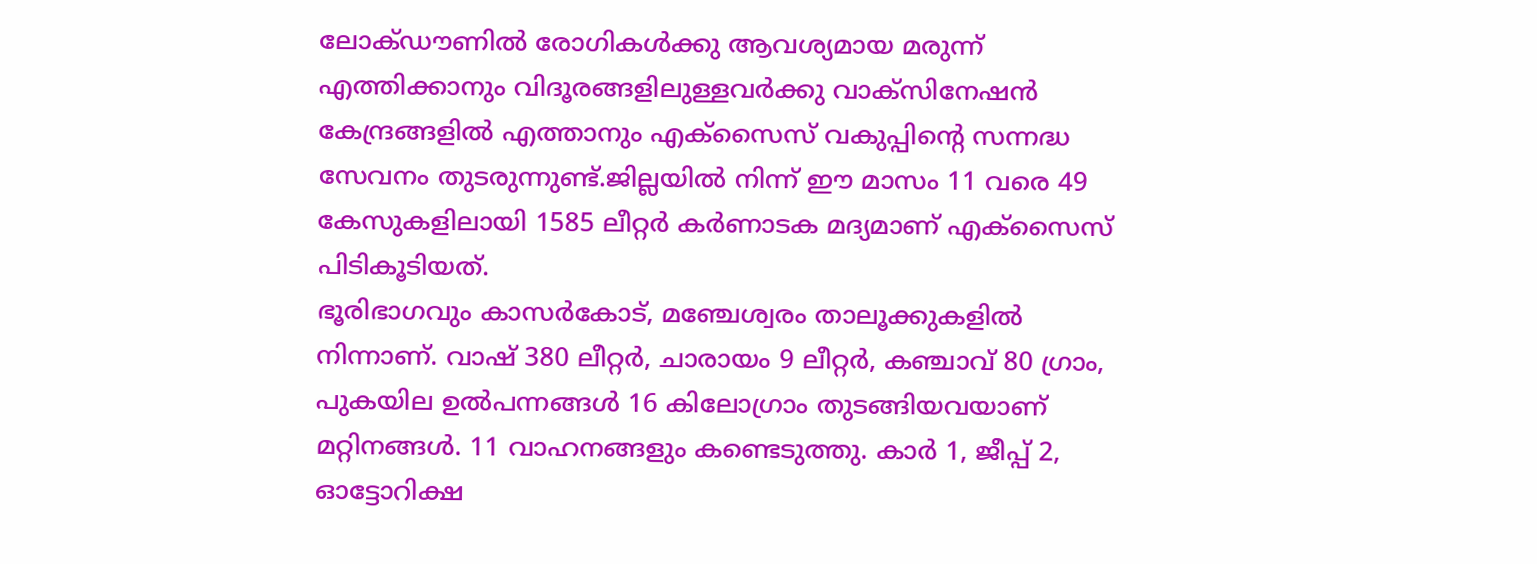ലോക്ഡൗണിൽ രോഗികൾക്കു ആവശ്യമായ മരുന്ന് എത്തിക്കാനും വിദൂരങ്ങളിലുള്ളവർക്കു വാക്സിനേഷൻ കേന്ദ്രങ്ങളിൽ എത്താനും എക്സൈസ് വകുപ്പിന്റെ സന്നദ്ധ സേവനം തുടരുന്നുണ്ട്.ജില്ലയിൽ നിന്ന് ഈ മാസം 11 വരെ 49 കേസുകളിലായി 1585 ലീറ്റർ കർണാടക മദ്യമാണ് എക്സൈസ് പിടികൂടിയത്.
ഭൂരിഭാഗവും കാസർകോട്, മഞ്ചേശ്വരം താലൂക്കുകളിൽ നിന്നാണ്. വാഷ് 380 ലീറ്റർ, ചാരായം 9 ലീറ്റർ, കഞ്ചാവ് 80 ഗ്രാം, പുകയില ഉൽപന്നങ്ങൾ 16 കിലോഗ്രാം തുടങ്ങിയവയാണ് മറ്റിനങ്ങൾ. 11 വാഹനങ്ങളും കണ്ടെടുത്തു. കാർ 1, ജീപ്പ് 2, ഓട്ടോറിക്ഷ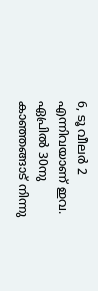6, ടൂ വീലർ 2 എന്നിവയാണ് ഇവ. ഏപ്രിൽ 30നു കാഞ്ഞങ്ങാട് നിന്നു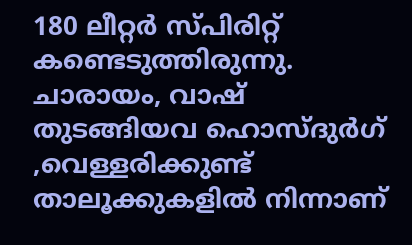180 ലീറ്റർ സ്പിരിറ്റ് കണ്ടെടുത്തിരുന്നു. ചാരായം, വാഷ് തുടങ്ങിയവ ഹൊസ്ദുർഗ് ,വെള്ളരിക്കുണ്ട് താലൂക്കുകളിൽ നിന്നാണ്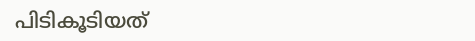പിടികൂടിയത്